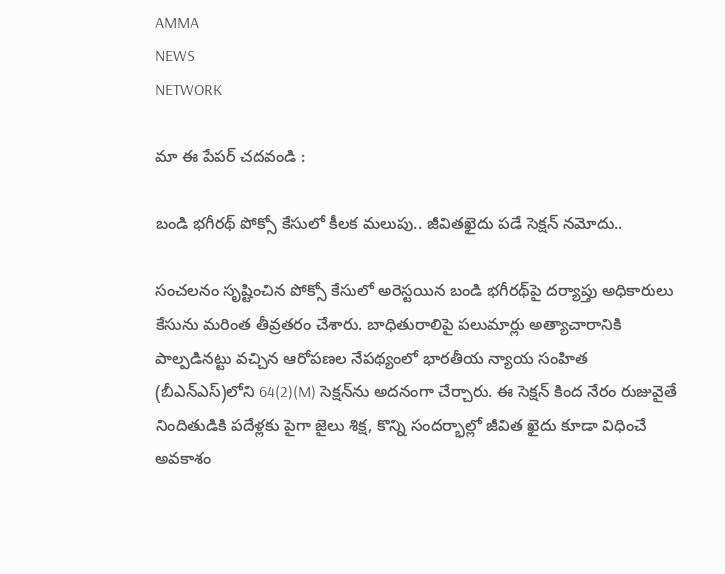AMMA
NEWS
NETWORK

మా ఈ పేపర్ చదవండి :

బండి భగీరథ్ పోక్సో కేసులో కీలక మలుపు.. జీవితఖైదు పడే సెక్షన్ నమోదు..

సంచలనం సృష్టించిన పోక్సో కేసులో అరెస్టయిన బండి భగీరథ్‌పై దర్యాప్తు అధికారులు కేసును మరింత తీవ్రతరం చేశారు. బాధితురాలిపై పలుమార్లు అత్యాచారానికి పాల్పడినట్టు వచ్చిన ఆరోపణల నేపథ్యంలో భారతీయ న్యాయ సంహిత (బీఎన్ఎస్‌)లోని 64(2)(M) సెక్షన్‌ను అదనంగా చేర్చారు. ఈ సెక్షన్ కింద నేరం రుజువైతే నిందితుడికి పదేళ్లకు పైగా జైలు శిక్ష, కొన్ని సందర్భాల్లో జీవిత ఖైదు కూడా విధించే అవకాశం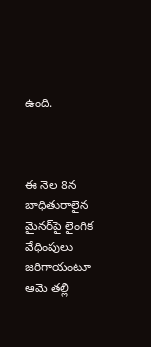ఉంది.



ఈ నెల 8న బాధితురాలైన మైనర్‌పై లైంగిక వేధింపులు జరిగాయంటూ ఆమె తల్లి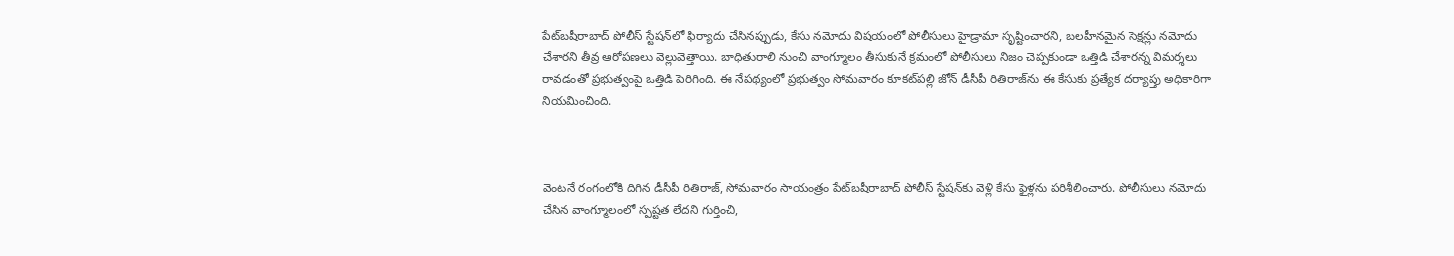పేట్‌బషీరాబాద్ పోలీస్ స్టేషన్‌లో ఫిర్యాదు చేసినప్పుడు, కేసు నమోదు విషయంలో పోలీసులు హైడ్రామా సృష్టించారని, బలహీనమైన సెక్షన్లు నమోదు చేశారని తీవ్ర ఆరోపణలు వెల్లువెత్తాయి. బాధితురాలి నుంచి వాంగ్మూలం తీసుకునే క్రమంలో పోలీసులు నిజం చెప్పకుండా ఒత్తిడి చేశారన్న విమర్శలు రావడంతో ప్రభుత్వంపై ఒత్తిడి పెరిగింది. ఈ నేపథ్యంలో ప్రభుత్వం సోమవారం కూకట్‌పల్లి జోన్ డీసీపీ రితిరాజ్‌ను ఈ కేసుకు ప్రత్యేక దర్యాప్తు అధికారిగా నియమించింది.



వెంటనే రంగంలోకి దిగిన డీసీపీ రితిరాజ్‌, సోమవారం సాయంత్రం పేట్‌బషీరాబాద్ పోలీస్ స్టేషన్‌కు వెళ్లి కేసు ఫైళ్లను పరిశీలించారు. పోలీసులు నమోదు చేసిన వాంగ్మూలంలో స్పష్టత లేదని గుర్తించి,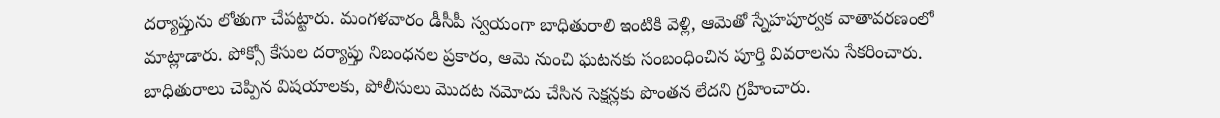దర్యాప్తును లోతుగా చేపట్టారు. మంగళవారం డీసీపీ స్వయంగా బాధితురాలి ఇంటికి వెళ్లి, ఆమెతో స్నేహపూర్వక వాతావరణంలో మాట్లాడారు. పోక్సో కేసుల దర్యాప్తు నిబంధనల ప్రకారం, ఆమె నుంచి ఘటనకు సంబంధించిన పూర్తి వివరాలను సేకరించారు. బాధితురాలు చెప్పిన విషయాలకు, పోలీసులు మొదట నమోదు చేసిన సెక్షన్లకు పొంతన లేదని గ్రహించారు.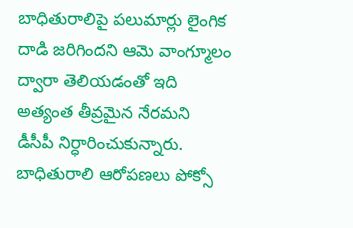బాధితురాలిపై పలుమార్లు లైంగిక దాడి జరిగిందని ఆమె వాంగ్మూలం ద్వారా తెలియడంతో ఇది అత్యంత తీవ్రమైన నేరమని డీసీపీ నిర్ధారించుకున్నారు. బాధితురాలి ఆరోపణలు పోక్సో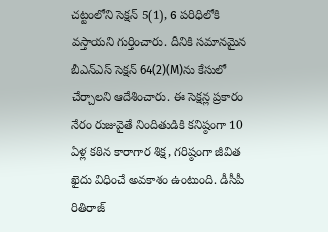చట్టంలోని సెక్షన్ 5(1), 6 పరిధిలోకి వస్తాయని గుర్తించారు. దీనికి సమానమైన బీఎన్ఎస్ సెక్షన్ 64(2)(M)ను కేసులో చేర్చాలని ఆదేశించారు. ఈ సెక్షన్ల ప్రకారం నేరం రుజువైతే నిందితుడికి కనిష్ఠంగా 10 ఏళ్ల కఠిన కారాగార శిక్ష, గరిష్ఠంగా జీవిత ఖైదు విధించే అవకాశం ఉంటుంది. డీసీపీ రితిరాజ్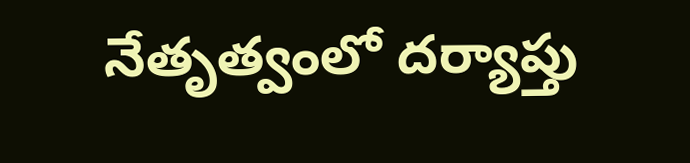నేతృత్వంలో దర్యాప్తు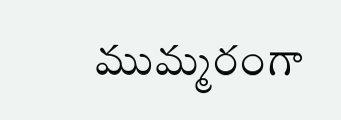ముమ్మరంగా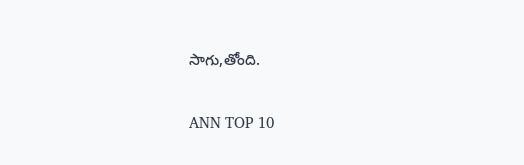సాగు,తోంది.

ANN TOP 10